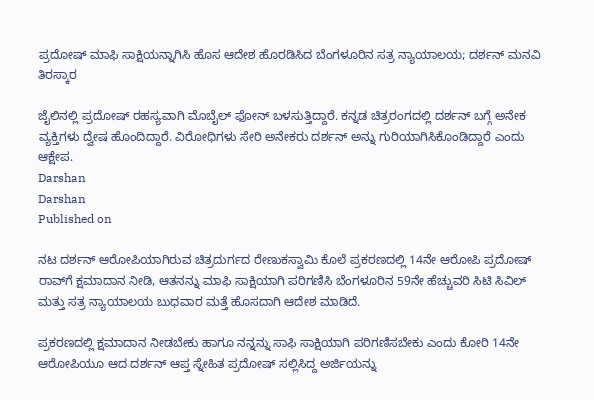ಪ್ರದೋಷ್‌ ಮಾಫಿ ಸಾಕ್ಷಿಯನ್ನಾಗಿಸಿ ಹೊಸ ಆದೇಶ ಹೊರಡಿಸಿದ ಬೆಂಗಳೂರಿನ ಸತ್ರ ನ್ಯಾಯಾಲಯ; ದರ್ಶನ್‌ ಮನವಿ ತಿರಸ್ಕಾರ

ಜೈಲಿನಲ್ಲಿ ಪ್ರದೋಷ್‌ ರಹಸ್ಯವಾಗಿ ಮೊಬೈಲ್ ಫೋನ್ ಬಳಸುತ್ತಿದ್ದಾರೆ. ಕನ್ನಡ ಚಿತ್ರರಂಗದಲ್ಲಿ ದರ್ಶನ್‌ ಬಗ್ಗೆ ಅನೇಕ ವ್ಯಕ್ತಿಗಳು ದ್ವೇಷ ಹೊಂದಿದ್ದಾರೆ. ವಿರೋಧಿಗಳು ಸೇರಿ ಅನೇಕರು ದರ್ಶನ್‌ ಅನ್ನು ಗುರಿಯಾಗಿಸಿಕೊಂಡಿದ್ದಾರೆ ಎಂದು ಆಕ್ಷೇಪ.
Darshan
Darshan
Published on

ನಟ ದರ್ಶನ್‌ ಆರೋಪಿಯಾಗಿರುವ ಚಿತ್ರದುರ್ಗದ ರೇಣುಕಸ್ವಾಮಿ ಕೊಲೆ ಪ್ರಕರಣದಲ್ಲಿ 14ನೇ ಆರೋಪಿ ಪ್ರದೋಷ್‌ ರಾವ್‌ಗೆ ಕ್ಷಮಾದಾನ ನೀಡಿ, ಆತನನ್ನು ಮಾಫಿ ಸಾಕ್ಷಿಯಾಗಿ ಪರಿಗಣಿಸಿ ಬೆಂಗಳೂರಿನ 59ನೇ ಹೆಚ್ಚುವರಿ ಸಿಟಿ ಸಿವಿಲ್‌ ಮತ್ತು ಸತ್ರ ನ್ಯಾಯಾಲಯ ಬುಧವಾರ ಮತ್ತೆ ಹೊಸದಾಗಿ ಆದೇಶ ಮಾಡಿದೆ.

ಪ್ರಕರಣದಲ್ಲಿ ಕ್ಷಮಾದಾನ ನೀಡಬೇಕು ಹಾಗೂ ನನ್ನನ್ನು ಸಾಫಿ ಸಾಕ್ಷಿಯಾಗಿ ಪರಿಗಣಿಸಬೇಕು ಎಂದು ಕೋರಿ 14ನೇ ಆರೋಪಿಯೂ ಆದ ದರ್ಶನ್‌ ಆಪ್ತ ಸ್ನೇಹಿತ ಪ್ರದೋಷ್‌ ಸಲ್ಲಿಸಿದ್ದ ಅರ್ಜಿಯನ್ನು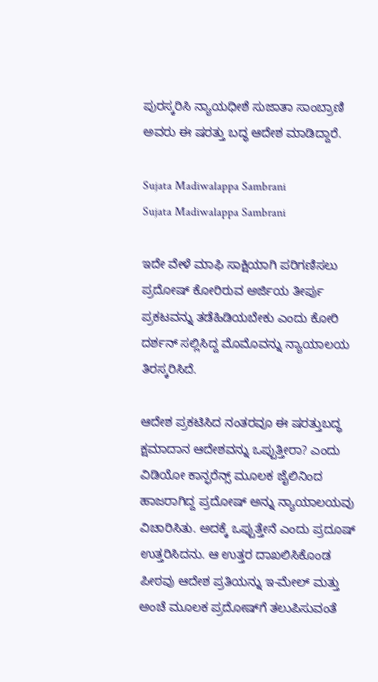ಪುರಸ್ಕರಿಸಿ ನ್ಯಾಯಧೀಶೆ ಸುಜಾತಾ ಸಾಂಬ್ರಾಣಿ ಅವರು ಈ ಷರತ್ತು ಬದ್ಧ ಆದೇಶ ಮಾಡಿದ್ದಾರೆ.

Sujata Madiwalappa Sambrani
Sujata Madiwalappa Sambrani

ಇದೇ ವೇಳೆ ಮಾಫಿ ಸಾಕ್ಷಿಯಾಗಿ ಪರಿಗಣಿಸಲು ಪ್ರದೋಷ್‌ ಕೋರಿರುವ ಅರ್ಜಿಯ ತೀರ್ಪು ಪ್ರಕಟವನ್ನು ತಡೆಹಿಡಿಯಬೇಕು ಎಂದು ಕೋರಿ ದರ್ಶನ್‌ ಸಲ್ಲಿಸಿದ್ದ ಮೊಮೊವನ್ನು ನ್ಯಾಯಾಲಯ ತಿರಸ್ಕರಿಸಿದೆ.

ಆದೇಶ ಪ್ರಕಟಿಸಿದ ನಂತರವೂ ಈ ಷರತ್ತುಬದ್ಧ ಕ್ಷಮಾದಾನ ಆದೇಶವನ್ನು ಒಪ್ಪುತ್ತೀರಾ? ಎಂದು ವಿಡಿಯೋ ಕಾನ್ಫರೆನ್ಸ್‌ ಮೂಲಕ ಜೈಲಿನಿಂದ ಹಾಜರಾಗಿದ್ದ ಪ್ರದೋಷ್‌ ಅನ್ನು ನ್ಯಾಯಾಲಯವು ವಿಚಾರಿಸಿತು. ಅದಕ್ಕೆ ಒಪ್ಪುತ್ತೇನೆ ಎಂದು ಪ್ರದೂಷ್‌ ಉತ್ತರಿಸಿದನು. ಆ ಉತ್ತರ ದಾಖಲಿಸಿಕೊಂಡ ಪೀಠವು ಆದೇಶ ಪ್ರತಿಯನ್ನು ಇ-ಮೇಲ್‌ ಮತ್ತು ಅಂಚೆ ಮೂಲಕ ಪ್ರದೋಷ್‌ಗೆ ತಲುಪಿಸುವಂತೆ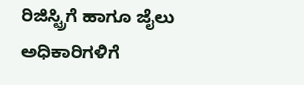ರಿಜಿಸ್ಟ್ರಿಗೆ ಹಾಗೂ ಜೈಲು ಅಧಿಕಾರಿಗಳಿಗೆ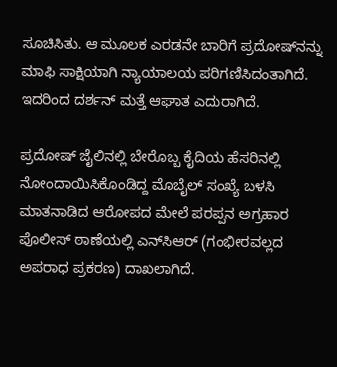ಸೂಚಿಸಿತು. ಆ ಮೂಲಕ ಎರಡನೇ ಬಾರಿಗೆ ಪ್ರದೋಷ್‌ನನ್ನು ಮಾಫಿ ಸಾಕ್ಷಿಯಾಗಿ ನ್ಯಾಯಾಲಯ ಪರಿಗಣಿಸಿದಂತಾಗಿದೆ. ಇದರಿಂದ ದರ್ಶನ್‌ ಮತ್ತೆ ಆಘಾತ ಎದುರಾಗಿದೆ.

ಪ್ರದೋಷ್‌ ಜೈಲಿನಲ್ಲಿ ಬೇರೊಬ್ಬ ಕೈದಿಯ ಹೆಸರಿನಲ್ಲಿ ನೋಂದಾಯಿಸಿಕೊಂಡಿದ್ದ ಮೊಬೈಲ್‌ ಸಂಖ್ಯೆ ಬಳಸಿ ಮಾತನಾಡಿದ ಆರೋಪದ ಮೇಲೆ ಪರಪ್ಪನ ಅಗ್ರಹಾರ ಪೊಲೀಸ್‌ ಠಾಣೆಯಲ್ಲಿ ಎನ್‌ಸಿಆರ್‌ (ಗಂಭೀರವಲ್ಲದ ಅಪರಾಧ ಪ್ರಕರಣ) ದಾಖಲಾಗಿದೆ.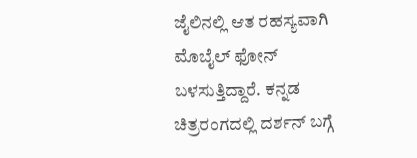ಜೈಲಿನಲ್ಲಿ ಆತ ರಹಸ್ಯವಾಗಿ ಮೊಬೈಲ್ ಫೋನ್ ಬಳಸುತ್ತಿದ್ದಾರೆ. ಕನ್ನಡ ಚಿತ್ರರಂಗದಲ್ಲಿ ದರ್ಶನ್‌ ಬಗ್ಗೆ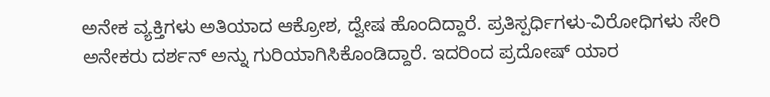ಅನೇಕ ವ್ಯಕ್ತಿಗಳು ಅತಿಯಾದ ಆಕ್ರೋಶ, ದ್ವೇಷ ಹೊಂದಿದ್ದಾರೆ. ಪ್ರತಿಸ್ಪರ್ಧಿಗಳು-ವಿರೋಧಿಗಳು ಸೇರಿ ಅನೇಕರು ದರ್ಶನ್‌ ಅನ್ನು ಗುರಿಯಾಗಿಸಿಕೊಂಡಿದ್ದಾರೆ. ಇದರಿಂದ ಪ್ರದೋಷ್‌ ಯಾರ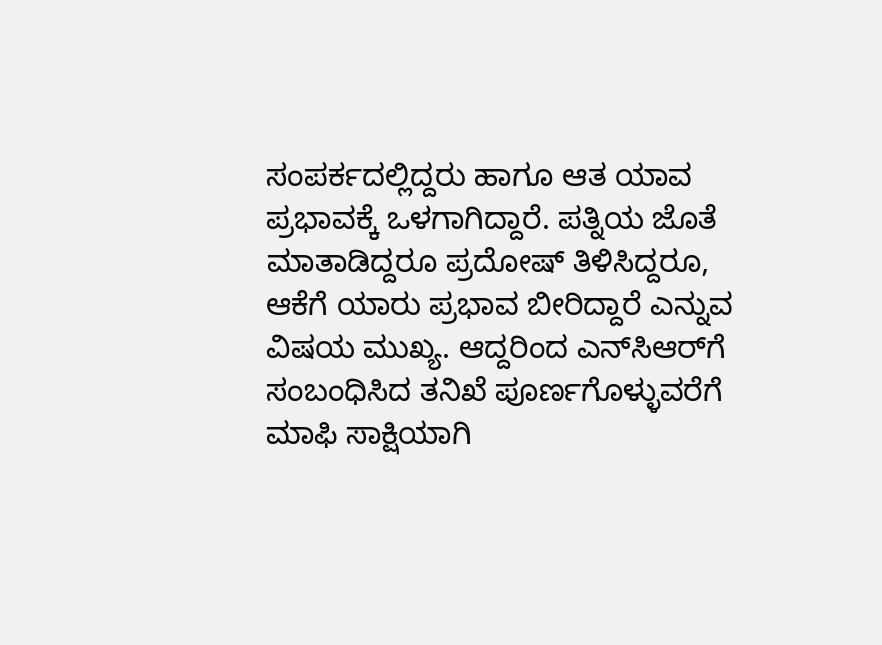ಸಂಪರ್ಕದಲ್ಲಿದ್ದರು ಹಾಗೂ ಆತ ಯಾವ ಪ್ರಭಾವಕ್ಕೆ ಒಳಗಾಗಿದ್ದಾರೆ. ಪತ್ನಿಯ ಜೊತೆ ಮಾತಾಡಿದ್ದರೂ ಪ್ರದೋಷ್‌ ತಿಳಿಸಿದ್ದರೂ, ಆಕೆಗೆ ಯಾರು ಪ್ರಭಾವ ಬೀರಿದ್ದಾರೆ ಎನ್ನುವ ವಿಷಯ ಮುಖ್ಯ. ಆದ್ದರಿಂದ ಎನ್‌ಸಿಆರ್‌ಗೆ ಸಂಬಂಧಿಸಿದ ತನಿಖೆ ಪೂರ್ಣಗೊಳ್ಳುವರೆಗೆ ಮಾಫಿ ಸಾಕ್ಷಿಯಾಗಿ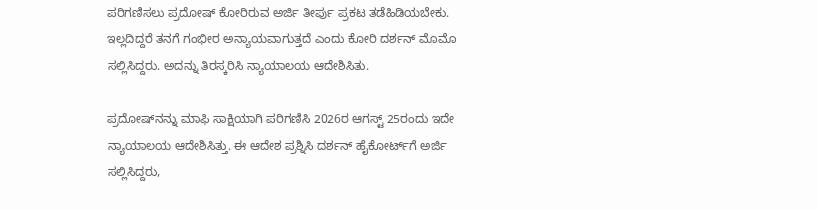ಪರಿಗಣಿಸಲು ಪ್ರದೋಷ್‌ ಕೋರಿರುವ ಅರ್ಜಿ ತೀರ್ಪು ಪ್ರಕಟ ತಡೆಹಿಡಿಯಬೇಕು. ಇಲ್ಲದಿದ್ದರೆ ತನಗೆ ಗಂಭೀರ ಅನ್ಯಾಯವಾಗುತ್ತದೆ ಎಂದು ಕೋರಿ ದರ್ಶನ್‌ ಮೊಮೊ ಸಲ್ಲಿಸಿದ್ದರು. ಅದನ್ನು ತಿರಸ್ಕರಿಸಿ ನ್ಯಾಯಾಲಯ ಆದೇಶಿಸಿತು.

ಪ್ರದೋಷ್‌ನನ್ನು ಮಾಫಿ ಸಾಕ್ಷಿಯಾಗಿ ಪರಿಗಣಿಸಿ 2026ರ ಆಗಸ್ಟ್‌ 25ರಂದು ಇದೇ ನ್ಯಾಯಾಲಯ ಆದೇಶಿಸಿತ್ತು. ಈ ಆದೇಶ ಪ್ರಶ್ನಿಸಿ ದರ್ಶನ್‌ ಹೈಕೋರ್ಟ್‌ಗೆ ಅರ್ಜಿ ಸಲ್ಲಿಸಿದ್ದರು,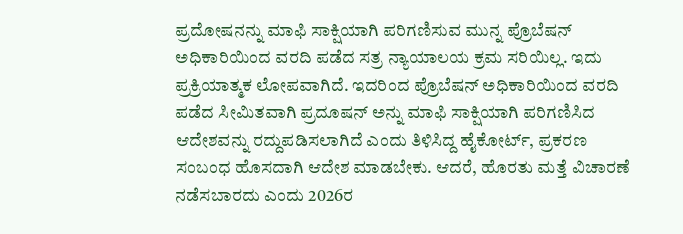ಪ್ರದೋಷನನ್ನು ಮಾಫಿ ಸಾಕ್ಷಿಯಾಗಿ ಪರಿಗಣಿಸುವ ಮುನ್ನ ಪ್ರೊಬೆಷನ್‌ ಅಧಿಕಾರಿಯಿಂದ ವರದಿ ಪಡೆದ ಸತ್ರ ನ್ಯಾಯಾಲಯ ಕ್ರಮ ಸರಿಯಿಲ್ಲ. ಇದು ಪ್ರಕ್ರಿಯಾತ್ಮಕ ಲೋಪವಾಗಿದೆ. ಇದರಿಂದ ಪ್ರೊಬೆಷನ್‌ ಅಧಿಕಾರಿಯಿಂದ ವರದಿ ಪಡೆದ ಸೀಮಿತವಾಗಿ ಪ್ರದೂಷನ್‌ ಅನ್ನು ಮಾಫಿ ಸಾಕ್ಷಿಯಾಗಿ ಪರಿಗಣಿಸಿದ ಆದೇಶವನ್ನು ರದ್ದುಪಡಿಸಲಾಗಿದೆ ಎಂದು ತಿಳಿಸಿದ್ದ ಹೈಕೋರ್ಟ್‌, ಪ್ರಕರಣ ಸಂಬಂಧ ಹೊಸದಾಗಿ ಆದೇಶ ಮಾಡಬೇಕು. ಆದರೆ, ಹೊರತು ಮತ್ತೆ ವಿಚಾರಣೆ ನಡೆಸಬಾರದು ಎಂದು 2026ರ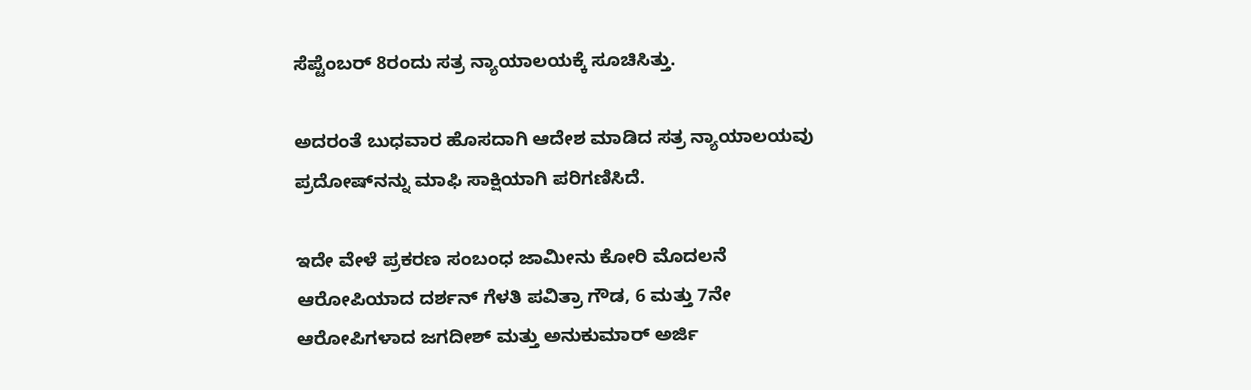ಸೆಪ್ಟೆಂಬರ್‌ 8ರಂದು ಸತ್ರ ನ್ಯಾಯಾಲಯಕ್ಕೆ ಸೂಚಿಸಿತ್ತು.

ಅದರಂತೆ ಬುಧವಾರ ಹೊಸದಾಗಿ ಆದೇಶ ಮಾಡಿದ ಸತ್ರ ನ್ಯಾಯಾಲಯವು ಪ್ರದೋಷ್‌ನನ್ನು ಮಾಫಿ ಸಾಕ್ಷಿಯಾಗಿ ಪರಿಗಣಿಸಿದೆ.

ಇದೇ ವೇಳೆ ಪ್ರಕರಣ ಸಂಬಂಧ ಜಾಮೀನು ಕೋರಿ ಮೊದಲನೆ ಆರೋಪಿಯಾದ ದರ್ಶನ್‌ ಗೆಳತಿ ಪವಿತ್ರಾ ಗೌಡ, 6 ಮತ್ತು 7ನೇ  ಆರೋಪಿಗಳಾದ ಜಗದೀಶ್‌ ಮತ್ತು ಅನುಕುಮಾರ್‌ ಅರ್ಜಿ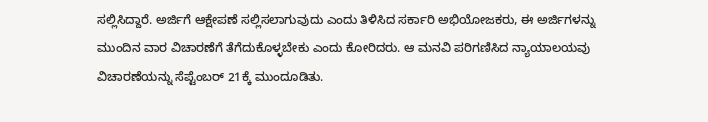ಸಲ್ಲಿಸಿದ್ದಾರೆ. ಅರ್ಜಿಗೆ ಆಕ್ಷೇಪಣೆ ಸಲ್ಲಿಸಲಾಗುವುದು ಎಂದು ತಿಳಿಸಿದ ಸರ್ಕಾರಿ ಅಭಿಯೋಜಕರು, ಈ ಅರ್ಜಿಗಳನ್ನು ಮುಂದಿನ ವಾರ ವಿಚಾರಣೆಗೆ ತೆಗೆದುಕೊಳ್ಳಬೇಕು ಎಂದು ಕೋರಿದರು. ಆ ಮನವಿ ಪರಿಗಣಿಸಿದ ನ್ಯಾಯಾಲಯವು ವಿಚಾರಣೆಯನ್ನು ಸೆಪ್ಟೆಂಬರ್‌ 21ಕ್ಕೆ ಮುಂದೂಡಿತು.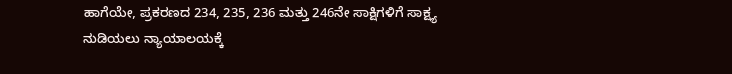ಹಾಗೆಯೇ, ಪ್ರಕರಣದ 234, 235, 236 ಮತ್ತು 246ನೇ ಸಾಕ್ಷಿಗಳಿಗೆ ಸಾಕ್ಷ್ಯ ನುಡಿಯಲು ನ್ಯಾಯಾಲಯಕ್ಕೆ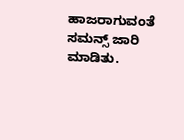ಹಾಜರಾಗುವಂತೆ ಸಮನ್ಸ್‌ ಜಾರಿ ಮಾಡಿತು.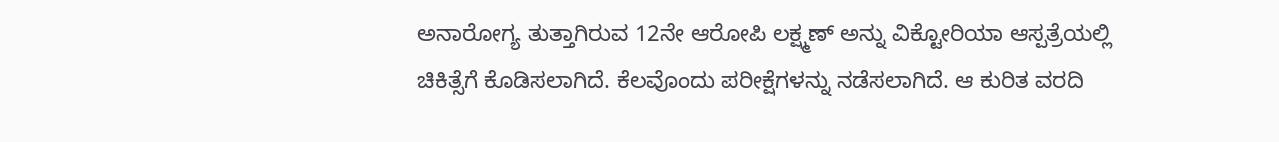ಅನಾರೋಗ್ಯ ತುತ್ತಾಗಿರುವ 12ನೇ ಆರೋಪಿ ಲಕ್ಷ್ಮಣ್‌ ಅನ್ನು ವಿಕ್ಟೋರಿಯಾ ಆಸ್ಪತ್ರೆಯಲ್ಲಿ ಚಿಕಿತ್ಸೆಗೆ ಕೊಡಿಸಲಾಗಿದೆ. ಕೆಲವೊಂದು ಪರೀಕ್ಷೆಗಳನ್ನು ನಡೆಸಲಾಗಿದೆ. ಆ ಕುರಿತ ವರದಿ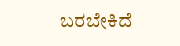ಬರಬೇಕಿದೆ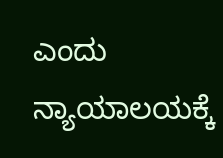ಎಂದು ನ್ಯಾಯಾಲಯಕ್ಕೆ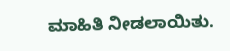ಮಾಹಿತಿ ನೀಡಲಾಯಿತು.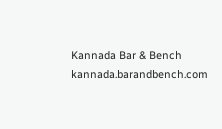Kannada Bar & Bench
kannada.barandbench.com